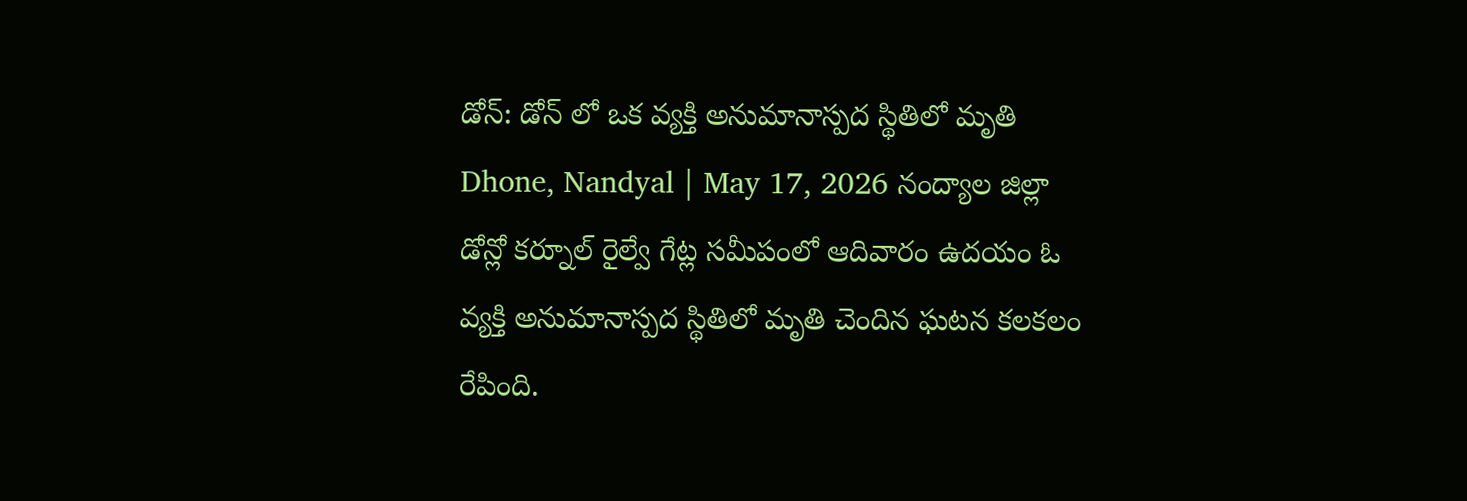డోన్: డోన్ లో ఒక వ్యక్తి అనుమానాస్పద స్థితిలో మృతి
Dhone, Nandyal | May 17, 2026 నంద్యాల జిల్లా డోన్లో కర్నూల్ రైల్వే గేట్ల సమీపంలో ఆదివారం ఉదయం ఓ వ్యక్తి అనుమానాస్పద స్థితిలో మృతి చెందిన ఘటన కలకలం రేపింది.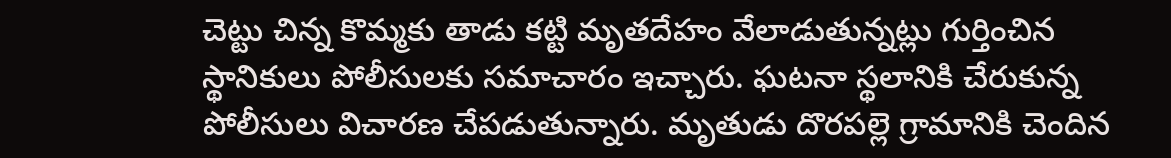చెట్టు చిన్న కొమ్మకు తాడు కట్టి మృతదేహం వేలాడుతున్నట్లు గుర్తించిన స్థానికులు పోలీసులకు సమాచారం ఇచ్చారు. ఘటనా స్థలానికి చేరుకున్న పోలీసులు విచారణ చేపడుతున్నారు. మృతుడు దొరపల్లె గ్రామానికి చెందిన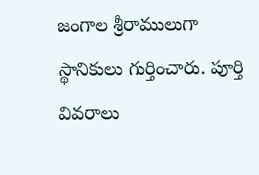జంగాల శ్రీరాములుగా స్థానికులు గుర్తించారు. పూర్తి వివరాలు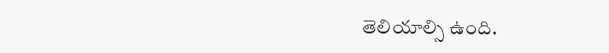తెలియాల్సి ఉంది.